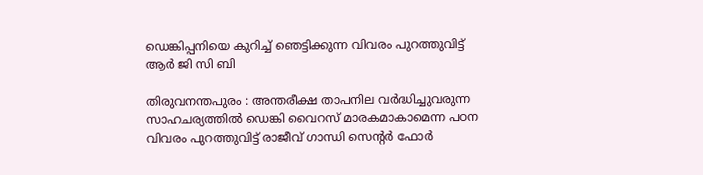ഡെങ്കിപ്പനിയെ കുറിച്ച് ഞെട്ടിക്കുന്ന വിവരം പുറത്തുവിട്ട് ആർ ജി സി ബി

തിരുവനന്തപുരം : അന്തരീക്ഷ താപനില വർദ്ധിച്ചുവരുന്ന സാഹചര്യത്തിൽ ഡെങ്കി വൈറസ് മാരകമാകാമെന്ന പഠന വിവരം പുറത്തുവിട്ട് രാജീവ് ഗാന്ധി സെന്റർ ഫോർ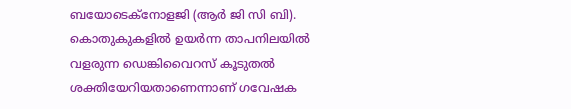ബയോടെക്നോളജി (ആർ ജി സി ബി). കൊതുകുകളിൽ ഉയർന്ന താപനിലയിൽ വളരുന്ന ഡെങ്കിവൈറസ് കൂടുതൽ ശക്തിയേറിയതാണെന്നാണ് ഗവേഷക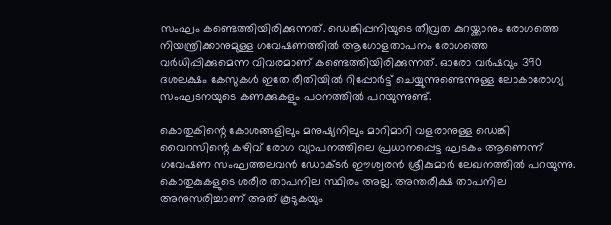സംഘം കണ്ടെത്തിയിരിക്കുന്നത്. ഡെങ്കിപ്പനിയുടെ തീവ്രത കുറയ്ക്കാനും രോഗത്തെ നിയന്ത്രിക്കാനുമുള്ള ഗവേഷണത്തിൽ ആഗോളതാപനം രോഗത്തെ വർധിപ്പിക്കുമെന്ന വിവരമാണ് കണ്ടെത്തിയിരിക്കുന്നത്. ഓരോ വർഷവും 390 ദശലക്ഷം കേസുകൾ ഇതേ രീതിയിൽ റിപ്പോർട്ട് ചെയ്യുന്നുണ്ടെന്നുള്ള ലോകാരോഗ്യ സംഘടനയുടെ കണക്കുകളും പഠനത്തിൽ പറയുന്നുണ്ട്.

കൊതുകിന്റെ കോശങ്ങളിലും മനുഷ്യനിലും മാറിമാറി വളരാനുള്ള ഡെങ്കി വൈറസിന്റെ കഴിവ് രോഗ വ്യാപനത്തിലെ പ്രധാനപ്പെട്ട ഘടകം ആണെന്ന് ഗവേഷണ സംഘത്തലവൻ ഡോക്ടർ ഈശ്വരൻ ശ്രീകുമാർ ലേഖനത്തിൽ പറയുന്നു. കൊതുകുകളുടെ ശരീര താപനില സ്ഥിരം അല്ല. അന്തരീക്ഷ താപനില അനുസരിച്ചാണ് അത് കൂടുകയും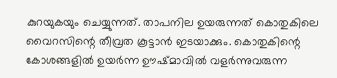കുറയുകയും ചെയ്യുന്നത്. താപനില ഉയരുന്നത് കൊതുകിലെ വൈറസിന്റെ തീവ്രത കൂട്ടാൻ ഇടയാക്കും. കൊതുകിന്റെ കോശങ്ങളിൽ ഉയർന്ന ഊഷ്മാവിൽ വളർന്നുവരുന്ന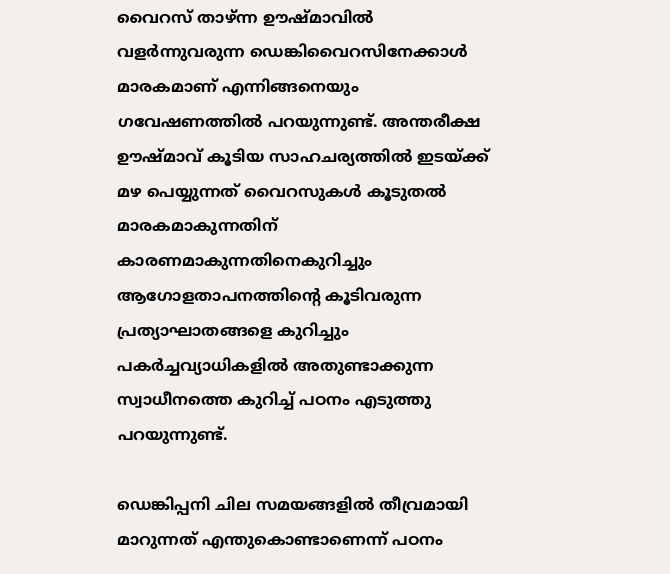വൈറസ് താഴ്ന്ന ഊഷ്മാവിൽ വളർന്നുവരുന്ന ഡെങ്കിവൈറസിനേക്കാള്‍ മാരകമാണ് എന്നിങ്ങനെയും ഗവേഷണത്തിൽ പറയുന്നുണ്ട്. അന്തരീക്ഷ ഊഷ്മാവ് കൂടിയ സാഹചര്യത്തിൽ ഇടയ്ക്ക് മഴ പെയ്യുന്നത് വൈറസുകൾ കൂടുതൽ മാരകമാകുന്നതിന് കാരണമാകുന്നതിനെകുറിച്ചും ആഗോളതാപനത്തിന്റെ കൂടിവരുന്ന പ്രത്യാഘാതങ്ങളെ കുറിച്ചും പകർച്ചവ്യാധികളിൽ അതുണ്ടാക്കുന്ന സ്വാധീനത്തെ കുറിച്ച് പഠനം എടുത്തു പറയുന്നുണ്ട്.

ഡെങ്കിപ്പനി ചില സമയങ്ങളിൽ തീവ്രമായി മാറുന്നത് എന്തുകൊണ്ടാണെന്ന് പഠനം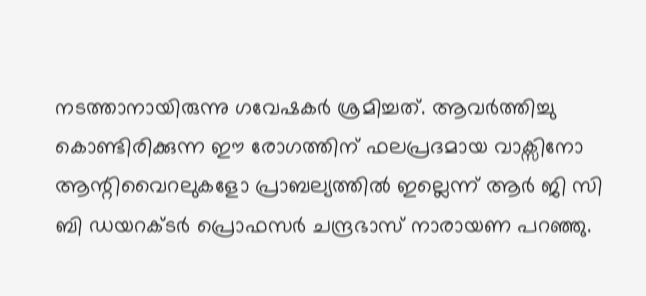നടത്താനായിരുന്നു ഗവേഷകർ ശ്രമിച്ചത്. ആവർത്തിച്ചു കൊണ്ടിരിക്കുന്ന ഈ രോഗത്തിന് ഫലപ്രദമായ വാക്സിനോ ആന്റിവൈറലുകളോ പ്രാബല്യത്തിൽ ഇല്ലെന്ന് ആർ ജി സി ബി ഡയറക്ടർ പ്രൊഫസർ ചന്ദ്രഭാസ് നാരായണ പറഞ്ഞു.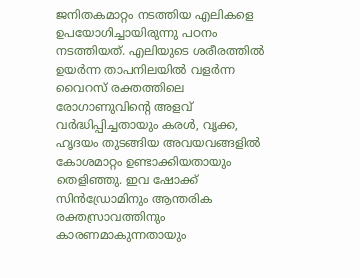ജനിതകമാറ്റം നടത്തിയ എലികളെ ഉപയോഗിച്ചായിരുന്നു പഠനം നടത്തിയത്. എലിയുടെ ശരീരത്തിൽ ഉയർന്ന താപനിലയിൽ വളർന്ന വൈറസ് രക്തത്തിലെ രോഗാണുവിന്റെ അളവ് വർദ്ധിപ്പിച്ചതായും കരൾ, വൃക്ക, ഹൃദയം തുടങ്ങിയ അവയവങ്ങളിൽ കോശമാറ്റം ഉണ്ടാക്കിയതായും തെളിഞ്ഞു. ഇവ ഷോക്ക് സിൻഡ്രോമിനും ആന്തരിക രക്തസ്രാവത്തിനും കാരണമാകുന്നതായും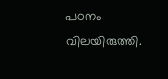പഠനം വിലയിരുത്തി.